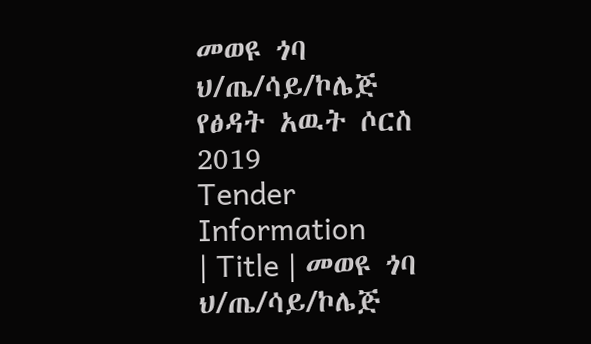መወዩ ጎባ ህ/ጤ/ሳይ/ኮሌጅ የፅዳት አዉት ሶርስ 2019
Tender Information
| Title | መወዩ ጎባ ህ/ጤ/ሳይ/ኮሌጅ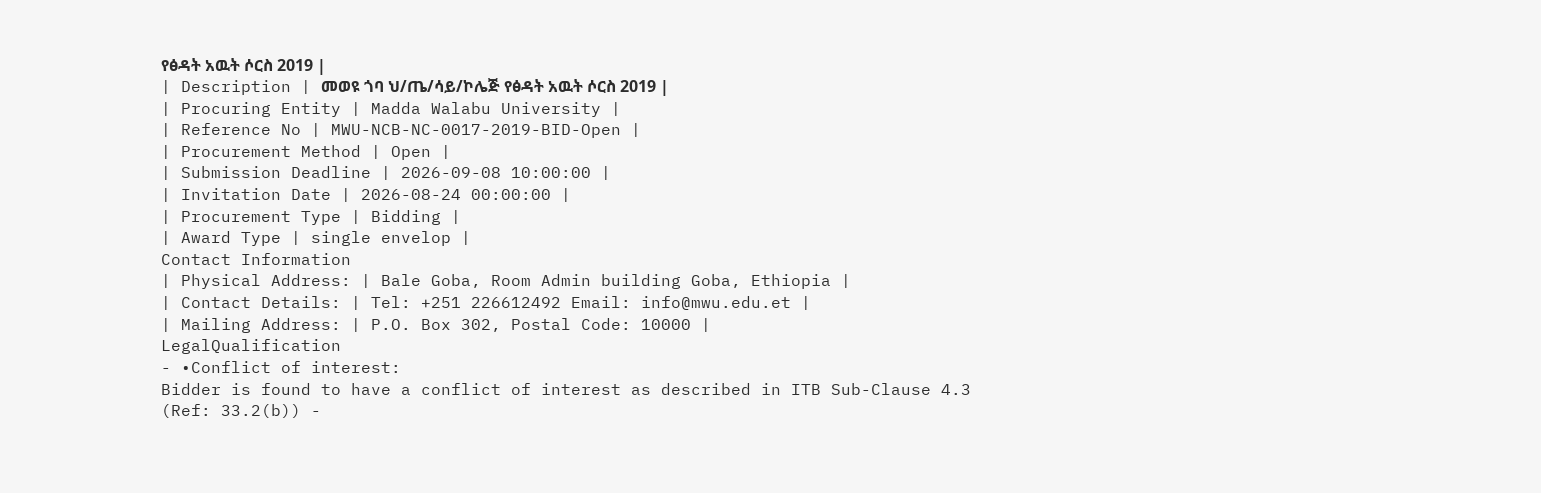የፅዳት አዉት ሶርስ 2019 |
| Description | መወዩ ጎባ ህ/ጤ/ሳይ/ኮሌጅ የፅዳት አዉት ሶርስ 2019 |
| Procuring Entity | Madda Walabu University |
| Reference No | MWU-NCB-NC-0017-2019-BID-Open |
| Procurement Method | Open |
| Submission Deadline | 2026-09-08 10:00:00 |
| Invitation Date | 2026-08-24 00:00:00 |
| Procurement Type | Bidding |
| Award Type | single envelop |
Contact Information
| Physical Address: | Bale Goba, Room Admin building Goba, Ethiopia |
| Contact Details: | Tel: +251 226612492 Email: info@mwu.edu.et |
| Mailing Address: | P.O. Box 302, Postal Code: 10000 |
LegalQualification
- •Conflict of interest:
Bidder is found to have a conflict of interest as described in ITB Sub-Clause 4.3
(Ref: 33.2(b)) -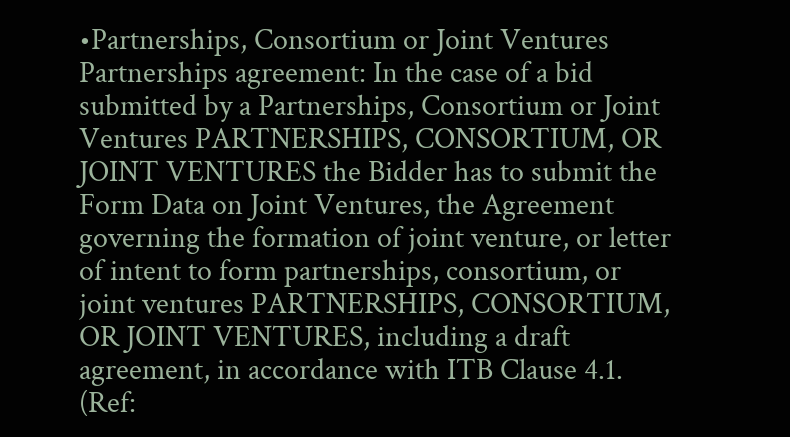•Partnerships, Consortium or Joint Ventures Partnerships agreement: In the case of a bid submitted by a Partnerships, Consortium or Joint Ventures PARTNERSHIPS, CONSORTIUM, OR JOINT VENTURES the Bidder has to submit the Form Data on Joint Ventures, the Agreement governing the formation of joint venture, or letter of intent to form partnerships, consortium, or joint ventures PARTNERSHIPS, CONSORTIUM, OR JOINT VENTURES, including a draft agreement, in accordance with ITB Clause 4.1. (Ref: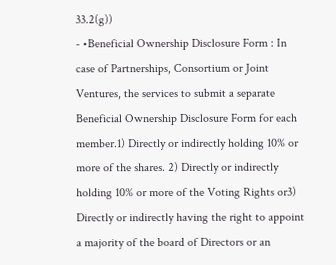33.2(g))
- •Beneficial Ownership Disclosure Form : In case of Partnerships, Consortium or Joint Ventures, the services to submit a separate Beneficial Ownership Disclosure Form for each member.1) Directly or indirectly holding 10% or more of the shares. 2) Directly or indirectly holding 10% or more of the Voting Rights or3) Directly or indirectly having the right to appoint a majority of the board of Directors or an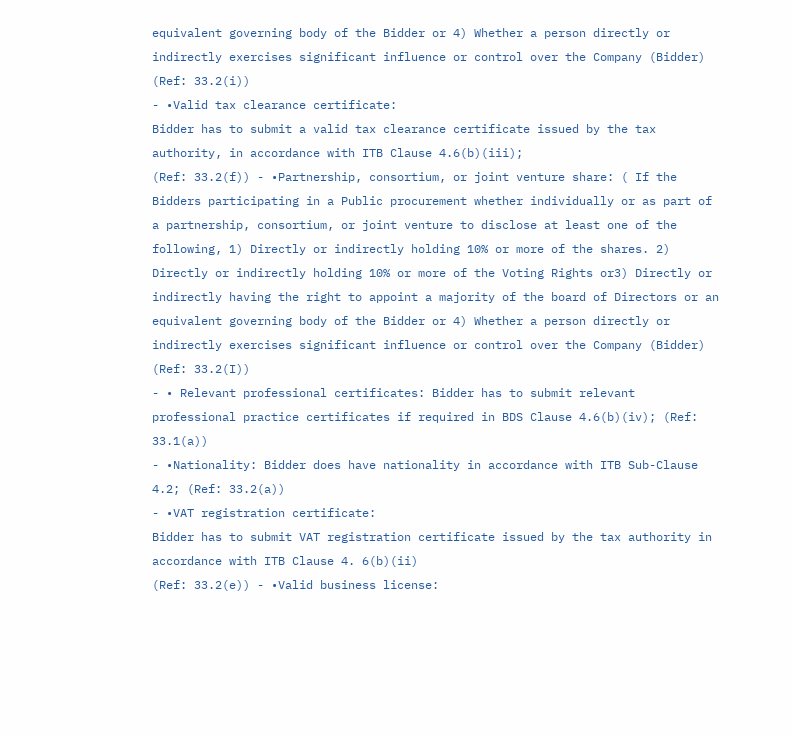equivalent governing body of the Bidder or 4) Whether a person directly or indirectly exercises significant influence or control over the Company (Bidder) (Ref: 33.2(i))
- •Valid tax clearance certificate:
Bidder has to submit a valid tax clearance certificate issued by the tax authority, in accordance with ITB Clause 4.6(b)(iii);
(Ref: 33.2(f)) - •Partnership, consortium, or joint venture share: ( If the Bidders participating in a Public procurement whether individually or as part of a partnership, consortium, or joint venture to disclose at least one of the following, 1) Directly or indirectly holding 10% or more of the shares. 2) Directly or indirectly holding 10% or more of the Voting Rights or3) Directly or indirectly having the right to appoint a majority of the board of Directors or an equivalent governing body of the Bidder or 4) Whether a person directly or indirectly exercises significant influence or control over the Company (Bidder) (Ref: 33.2(I))
- • Relevant professional certificates: Bidder has to submit relevant professional practice certificates if required in BDS Clause 4.6(b)(iv); (Ref: 33.1(a))
- •Nationality: Bidder does have nationality in accordance with ITB Sub-Clause 4.2; (Ref: 33.2(a))
- •VAT registration certificate:
Bidder has to submit VAT registration certificate issued by the tax authority in accordance with ITB Clause 4. 6(b)(ii)
(Ref: 33.2(e)) - •Valid business license: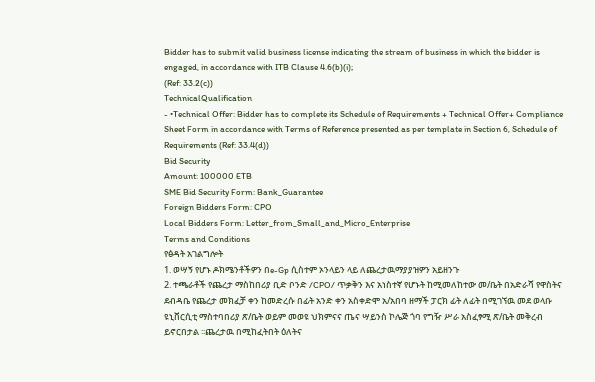Bidder has to submit valid business license indicating the stream of business in which the bidder is engaged, in accordance with ITB Clause 4.6(b)(i);
(Ref: 33.2(c))
TechnicalQualification
- •Technical Offer: Bidder has to complete its Schedule of Requirements + Technical Offer+ Compliance Sheet Form in accordance with Terms of Reference presented as per template in Section 6, Schedule of Requirements (Ref: 33.4(d))
Bid Security
Amount: 100000 ETB
SME Bid Security Form: Bank_Guarantee
Foreign Bidders Form: CPO
Local Bidders Form: Letter_from_Small_and_Micro_Enterprise
Terms and Conditions
የፅዳት አገልግሎት
1. ወሣኝ የሆኑ ዶክሜንቶችዎን በe-Gp ሲስተም ኦንላይን ላይ ለጨረታዉማያያዝዎን አይዘንጉ
2. ተጫራቶች የጨረታ ማስከበሪያ ቢድ ቦንድ /CPO/ ጥቃቅን እና አነስተኛ የሆኑት ከሚመለከተው መ/ቤት በአድራሻ የዋስትና ደብዳቤ የጨረታ መክፈቻ ቀን ከመድረሱ በፊት አንድ ቀን አስቀድሞ አ/አበባ ዘማች ፓርክ ፊት ለፊት በሚገኘዉ መደ ወላቡ ዩኒቨርሲቲ ማስተባበሪያ ጽ/ቤት ወይም መወዩ ህክምናና ጤና ሣይንስ ኮሌጅ ጎባ የግዥ ሥራ አስፈፃሚ ጽ/ቤት መቅረብ ይኖርበታል ፡፡ጨረታዉ በሚከፈትበት ዕለትና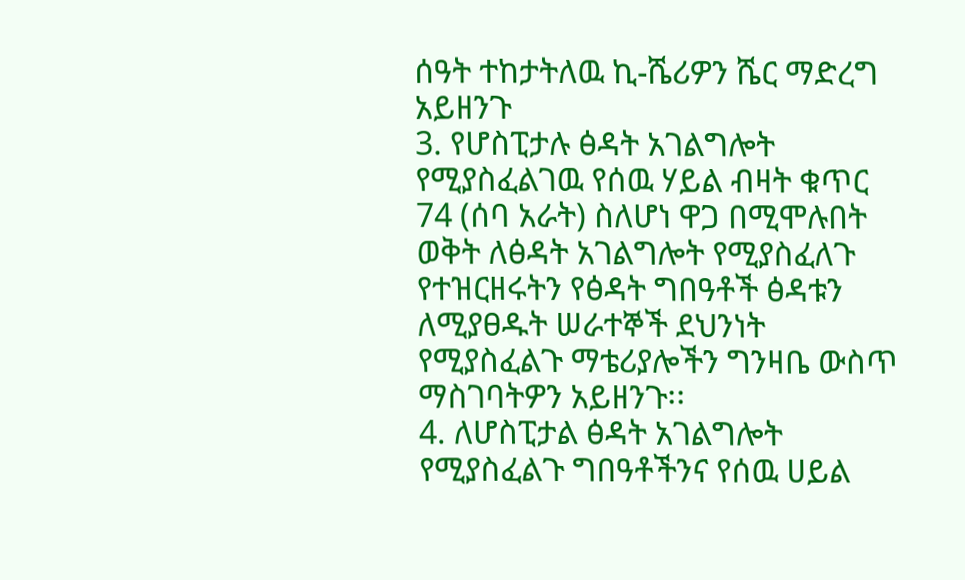ሰዓት ተከታትለዉ ኪ-ሼሪዎን ሼር ማድረግ አይዘንጉ
3. የሆስፒታሉ ፅዳት አገልግሎት የሚያስፈልገዉ የሰዉ ሃይል ብዛት ቁጥር 74 (ሰባ አራት) ስለሆነ ዋጋ በሚሞሉበት ወቅት ለፅዳት አገልግሎት የሚያስፈለጉ የተዝርዘሩትን የፅዳት ግበዓቶች ፅዳቱን ለሚያፀዱት ሠራተኞች ደህንነት የሚያስፈልጉ ማቴሪያሎችን ግንዛቤ ውስጥ ማስገባትዎን አይዘንጉ፡፡
4. ለሆስፒታል ፅዳት አገልግሎት የሚያስፈልጉ ግበዓቶችንና የሰዉ ሀይል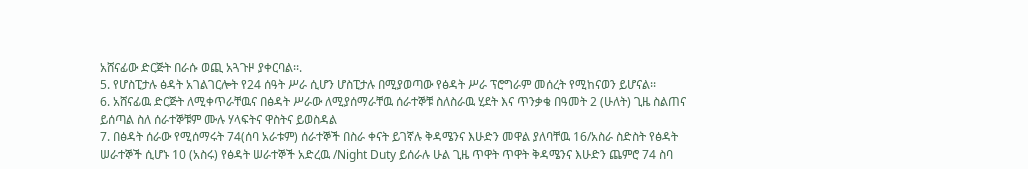አሸናፊው ድርጅት በራሱ ወጪ አጓጉዞ ያቀርባል፡፡.
5. የሆስፒታሉ ፅዳት አገልገርሎት የ24 ሰዓት ሥራ ሲሆን ሆስፒታሉ በሚያወጣው የፅዳት ሥራ ፕሮግራም መሰረት የሚከናወን ይሆናል፡፡
6. አሸናፊዉ ድርጅት ለሚቀጥራቸዉና በፅዳት ሥራው ለሚያሰማራቸዉ ሰራተኞቹ ስለስራዉ ሂደት እና ጥንቃቄ በዓመት 2 (ሁለት) ጊዜ ስልጠና ይሰጣል ስለ ሰራተኞቹም ሙሉ ሃላፍትና ዋስትና ይወስዳል
7. በፅዳት ሰራው የሚሰማሩት 74(ሰባ አራቱም) ሰራተኞች በስራ ቀናት ይገኛሉ ቅዳሜንና እሁድን መዋል ያለባቸዉ 16/አስራ ስድስት የፅዳት ሠራተኞች ሲሆኑ 10 (አስሩ) የፅዳት ሠራተኞች አድረዉ /Night Duty ይሰራሉ ሁል ጊዜ ጥዋት ጥዋት ቅዳሜንና እሁድን ጨምሮ 74 ስባ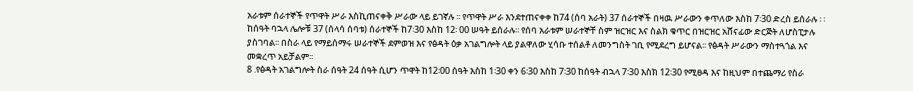አራቱም ሰራተኞች የጥዋት ሥራ እስኪጠናቀቅ ሥራው ላይ ይገኛሉ ፡፡ የጥዋት ሥራ እንደተጠናቀቀ ከ74 (ሰባ አራት) 37 ሰራተኞች በዛዉ ሥራውን ቀጥለው እስከ 7፡30 ድረስ ይሰራሉ ፡ ፡ ከሰዓት ባኋላ ሌሎቹ 37 (ሰላሳ ሰባቱ) ሰራተኞች ከ7፡30 እስከ 12፡ 00 ሠዓት ይሰራሉ፡፡ የሰባ አራቱም ሠራተኞቸ ስም ዝርዝር እና ስልክ ቁጥር በዝርዝር አሸናፊው ድርጅት ለሆስፒታሉ ያስገባል፡፡ በስራ ላይ የማይሰማሩ ሠራተኞች ደምወዝ እና የፅዳት ዕቃ አገልግሎት ላይ ያልዋለው ሂሳቡ ተሰልቶ ለመንግስት ገቢ የሚደረግ ይሆናል፡፡ የፅዳት ሥራውን ማስተጓጎል እና መቋረጥ አይቻልም፡፡
8 .የፅዳት አገልግሎት ስራ ሰዓት 24 ሰዓት ሲሆን ጥዋት ከ12፡00 ሰዓት እስከ 1፡30 ቀን 6፡30 እስከ 7፡30 ከሰዓት ብኋላ 7፡30 እስክ 12፡30 የሚፀዳ እና ከዚህም በተጨማሪ የስራ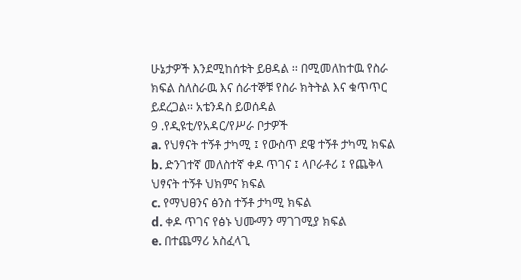ሁኔታዎች እንደሚከሰቱት ይፀዳል ፡፡ በሚመለከተዉ የስራ ክፍል ስለስራዉ እና ሰራተኞቹ የስራ ክትትል እና ቁጥጥር ይደረጋል፡፡ አቴንዳስ ይወሰዳል
9 .የዲዩቲ/የአዳር/የሥራ ቦታዎች
a. የህፃናት ተኝቶ ታካሚ ፤ የውስጥ ደዌ ተኝቶ ታካሚ ክፍል
b. ድንገተኛ መለስተኛ ቀዶ ጥገና ፤ ላቦራቶሪ ፤ የጨቅላ ህፃናት ተኝቶ ህክምና ክፍል
c. የማህፀንና ፅንስ ተኝቶ ታካሚ ክፍል
d. ቀዶ ጥገና የፅኑ ህሙማን ማገገሚያ ክፍል
e. በተጨማሪ አስፈላጊ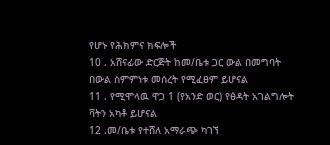የሆኑ የሕክምና ክፍሎች
10 . አሸናፊው ድርጅት ከመ/ቤቱ ጋር ውል በመግባት በውል ስምምነቱ መሰረት የሚፈፀም ይሆናል
11 . የሚሞላዉ ዋጋ 1 (የአንድ ወር) የፅዳት አገልግሎት ቫትን አካቶ ይሆናል
12 .መ/ቤቱ የተሸለ አማራጭ ካገኘ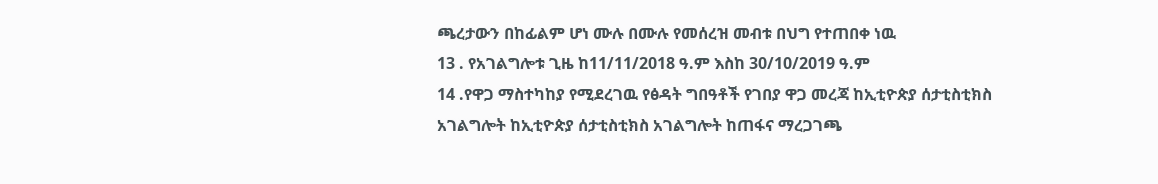ጫረታውን በከፊልም ሆነ ሙሉ በሙሉ የመሰረዝ መብቱ በህግ የተጠበቀ ነዉ
13 . የአገልግሎቱ ጊዜ ከ11/11/2018 ዓ.ም እስከ 30/10/2019 ዓ.ም
14 .የዋጋ ማስተካከያ የሚደረገዉ የፅዳት ግበዓቶች የገበያ ዋጋ መረጃ ከኢቲዮጵያ ሰታቲስቲክስ አገልግሎት ከኢቲዮጵያ ሰታቲስቲክስ አገልግሎት ከጠፋና ማረጋገጫ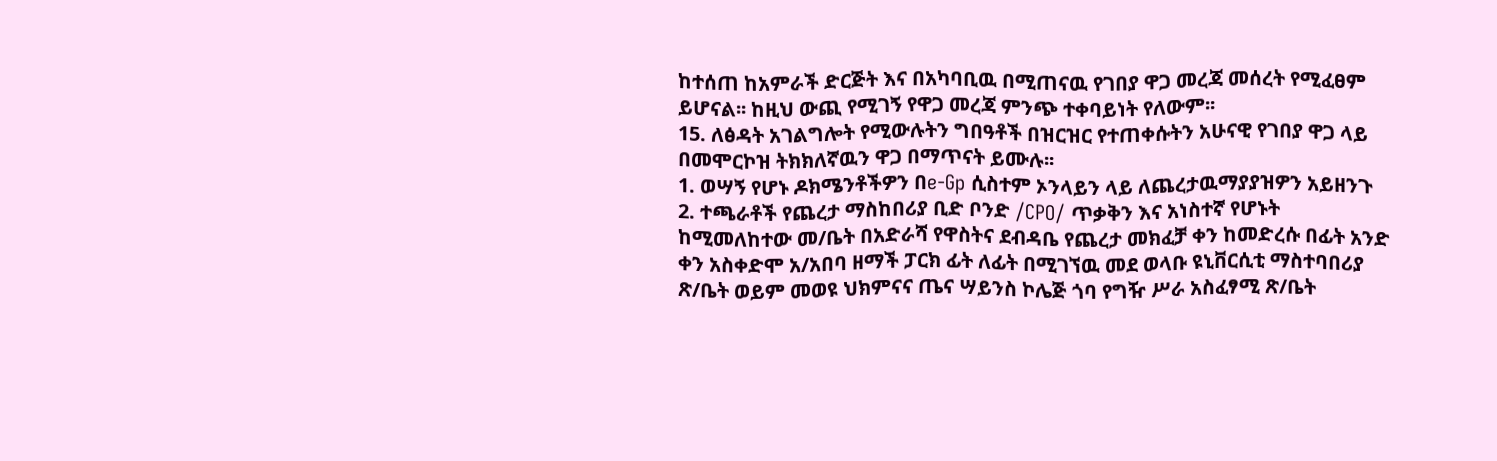ከተሰጠ ከአምራች ድርጅት እና በአካባቢዉ በሚጠናዉ የገበያ ዋጋ መረጃ መሰረት የሚፈፀም ይሆናል፡፡ ከዚህ ውጪ የሚገኝ የዋጋ መረጃ ምንጭ ተቀባይነት የለውም፡፡
15. ለፅዳት አገልግሎት የሚውሉትን ግበዓቶች በዝርዝር የተጠቀሱትን አሁናዊ የገበያ ዋጋ ላይ በመሞርኮዝ ትክክለኛዉን ዋጋ በማጥናት ይሙሉ፡፡
1. ወሣኝ የሆኑ ዶክሜንቶችዎን በe-Gp ሲስተም ኦንላይን ላይ ለጨረታዉማያያዝዎን አይዘንጉ
2. ተጫራቶች የጨረታ ማስከበሪያ ቢድ ቦንድ /CPO/ ጥቃቅን እና አነስተኛ የሆኑት ከሚመለከተው መ/ቤት በአድራሻ የዋስትና ደብዳቤ የጨረታ መክፈቻ ቀን ከመድረሱ በፊት አንድ ቀን አስቀድሞ አ/አበባ ዘማች ፓርክ ፊት ለፊት በሚገኘዉ መደ ወላቡ ዩኒቨርሲቲ ማስተባበሪያ ጽ/ቤት ወይም መወዩ ህክምናና ጤና ሣይንስ ኮሌጅ ጎባ የግዥ ሥራ አስፈፃሚ ጽ/ቤት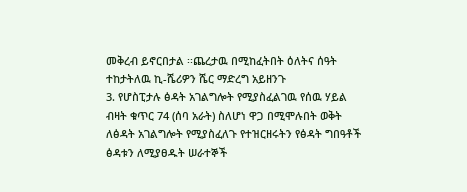መቅረብ ይኖርበታል ፡፡ጨረታዉ በሚከፈትበት ዕለትና ሰዓት ተከታትለዉ ኪ-ሼሪዎን ሼር ማድረግ አይዘንጉ
3. የሆስፒታሉ ፅዳት አገልግሎት የሚያስፈልገዉ የሰዉ ሃይል ብዛት ቁጥር 74 (ሰባ አራት) ስለሆነ ዋጋ በሚሞሉበት ወቅት ለፅዳት አገልግሎት የሚያስፈለጉ የተዝርዘሩትን የፅዳት ግበዓቶች ፅዳቱን ለሚያፀዱት ሠራተኞች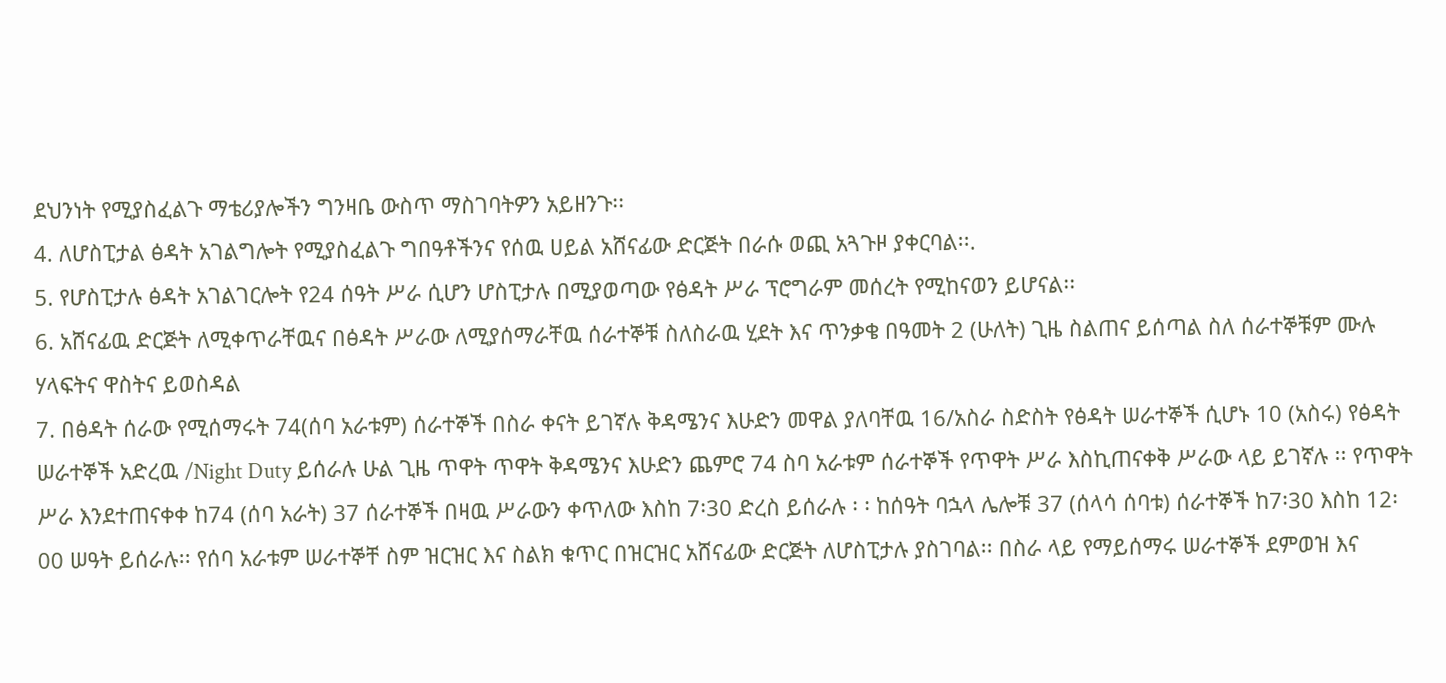ደህንነት የሚያስፈልጉ ማቴሪያሎችን ግንዛቤ ውስጥ ማስገባትዎን አይዘንጉ፡፡
4. ለሆስፒታል ፅዳት አገልግሎት የሚያስፈልጉ ግበዓቶችንና የሰዉ ሀይል አሸናፊው ድርጅት በራሱ ወጪ አጓጉዞ ያቀርባል፡፡.
5. የሆስፒታሉ ፅዳት አገልገርሎት የ24 ሰዓት ሥራ ሲሆን ሆስፒታሉ በሚያወጣው የፅዳት ሥራ ፕሮግራም መሰረት የሚከናወን ይሆናል፡፡
6. አሸናፊዉ ድርጅት ለሚቀጥራቸዉና በፅዳት ሥራው ለሚያሰማራቸዉ ሰራተኞቹ ስለስራዉ ሂደት እና ጥንቃቄ በዓመት 2 (ሁለት) ጊዜ ስልጠና ይሰጣል ስለ ሰራተኞቹም ሙሉ ሃላፍትና ዋስትና ይወስዳል
7. በፅዳት ሰራው የሚሰማሩት 74(ሰባ አራቱም) ሰራተኞች በስራ ቀናት ይገኛሉ ቅዳሜንና እሁድን መዋል ያለባቸዉ 16/አስራ ስድስት የፅዳት ሠራተኞች ሲሆኑ 10 (አስሩ) የፅዳት ሠራተኞች አድረዉ /Night Duty ይሰራሉ ሁል ጊዜ ጥዋት ጥዋት ቅዳሜንና እሁድን ጨምሮ 74 ስባ አራቱም ሰራተኞች የጥዋት ሥራ እስኪጠናቀቅ ሥራው ላይ ይገኛሉ ፡፡ የጥዋት ሥራ እንደተጠናቀቀ ከ74 (ሰባ አራት) 37 ሰራተኞች በዛዉ ሥራውን ቀጥለው እስከ 7፡30 ድረስ ይሰራሉ ፡ ፡ ከሰዓት ባኋላ ሌሎቹ 37 (ሰላሳ ሰባቱ) ሰራተኞች ከ7፡30 እስከ 12፡ 00 ሠዓት ይሰራሉ፡፡ የሰባ አራቱም ሠራተኞቸ ስም ዝርዝር እና ስልክ ቁጥር በዝርዝር አሸናፊው ድርጅት ለሆስፒታሉ ያስገባል፡፡ በስራ ላይ የማይሰማሩ ሠራተኞች ደምወዝ እና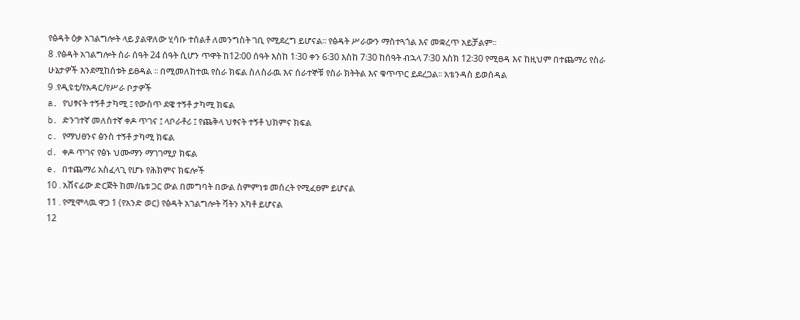የፅዳት ዕቃ አገልግሎት ላይ ያልዋለው ሂሳቡ ተሰልቶ ለመንግስት ገቢ የሚደረግ ይሆናል፡፡ የፅዳት ሥራውን ማስተጓጎል እና መቋረጥ አይቻልም፡፡
8 .የፅዳት አገልግሎት ስራ ሰዓት 24 ሰዓት ሲሆን ጥዋት ከ12፡00 ሰዓት እስከ 1፡30 ቀን 6፡30 እስከ 7፡30 ከሰዓት ብኋላ 7፡30 እስክ 12፡30 የሚፀዳ እና ከዚህም በተጨማሪ የስራ ሁኔታዎች እንደሚከሰቱት ይፀዳል ፡፡ በሚመለከተዉ የስራ ክፍል ስለስራዉ እና ሰራተኞቹ የስራ ክትትል እና ቁጥጥር ይደረጋል፡፡ አቴንዳስ ይወሰዳል
9 .የዲዩቲ/የአዳር/የሥራ ቦታዎች
a. የህፃናት ተኝቶ ታካሚ ፤ የውስጥ ደዌ ተኝቶ ታካሚ ክፍል
b. ድንገተኛ መለስተኛ ቀዶ ጥገና ፤ ላቦራቶሪ ፤ የጨቅላ ህፃናት ተኝቶ ህክምና ክፍል
c. የማህፀንና ፅንስ ተኝቶ ታካሚ ክፍል
d. ቀዶ ጥገና የፅኑ ህሙማን ማገገሚያ ክፍል
e. በተጨማሪ አስፈላጊ የሆኑ የሕክምና ክፍሎች
10 . አሸናፊው ድርጅት ከመ/ቤቱ ጋር ውል በመግባት በውል ስምምነቱ መሰረት የሚፈፀም ይሆናል
11 . የሚሞላዉ ዋጋ 1 (የአንድ ወር) የፅዳት አገልግሎት ቫትን አካቶ ይሆናል
12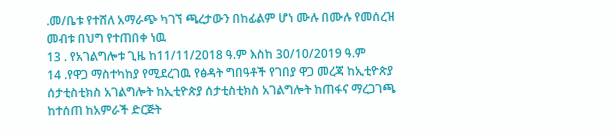.መ/ቤቱ የተሸለ አማራጭ ካገኘ ጫረታውን በከፊልም ሆነ ሙሉ በሙሉ የመሰረዝ መብቱ በህግ የተጠበቀ ነዉ
13 . የአገልግሎቱ ጊዜ ከ11/11/2018 ዓ.ም እስከ 30/10/2019 ዓ.ም
14 .የዋጋ ማስተካከያ የሚደረገዉ የፅዳት ግበዓቶች የገበያ ዋጋ መረጃ ከኢቲዮጵያ ሰታቲስቲክስ አገልግሎት ከኢቲዮጵያ ሰታቲስቲክስ አገልግሎት ከጠፋና ማረጋገጫ ከተሰጠ ከአምራች ድርጅት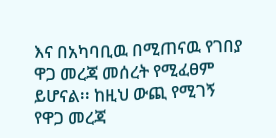እና በአካባቢዉ በሚጠናዉ የገበያ ዋጋ መረጃ መሰረት የሚፈፀም ይሆናል፡፡ ከዚህ ውጪ የሚገኝ የዋጋ መረጃ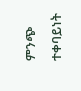ምንጭ ተቀባይነት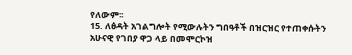የለውም፡፡
15. ለፅዳት አገልግሎት የሚውሉትን ግበዓቶች በዝርዝር የተጠቀሱትን አሁናዊ የገበያ ዋጋ ላይ በመሞርኮዝ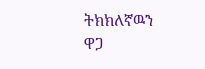ትክክለኛዉን ዋጋ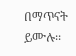በማጥናት ይሙሉ፡፡